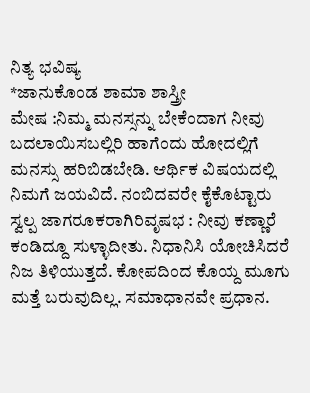ನಿತ್ಯ ಭವಿಷ್ಯ
*ಜಾನುಕೊಂಡ ಶಾಮಾ ಶಾಸ್ತ್ರೀ
ಮೇಷ :ನಿಮ್ಮ ಮನಸ್ಸನ್ನು ಬೇಕೆಂದಾಗ ನೀವು ಬದಲಾಯಿಸಬಲ್ಲಿರಿ ಹಾಗೆಂದು ಹೋದಲ್ಲಿಗೆ ಮನಸ್ಸು ಹರಿಬಿಡಬೇಡಿ. ಆರ್ಥಿಕ ವಿಷಯದಲ್ಲಿ ನಿಮಗೆ ಜಯವಿದೆ. ನಂಬಿದವರೇ ಕೈಕೊಟ್ಟಾರು ಸ್ವಲ್ಪ ಜಾಗರೂಕರಾಗಿರಿವೃಷಭ : ನೀವು ಕಣ್ಣಾರೆ ಕಂಡಿದ್ದೂ ಸುಳ್ಳಾದೀತು. ನಿಧಾನಿಸಿ ಯೋಚಿಸಿದರೆ ನಿಜ ತಿಳಿಯುತ್ತದೆ. ಕೋಪದಿಂದ ಕೊಯ್ದ ಮೂಗು ಮತ್ತೆ ಬರುವುದಿಲ್ಲ. ಸಮಾಧಾನವೇ ಪ್ರಧಾನ.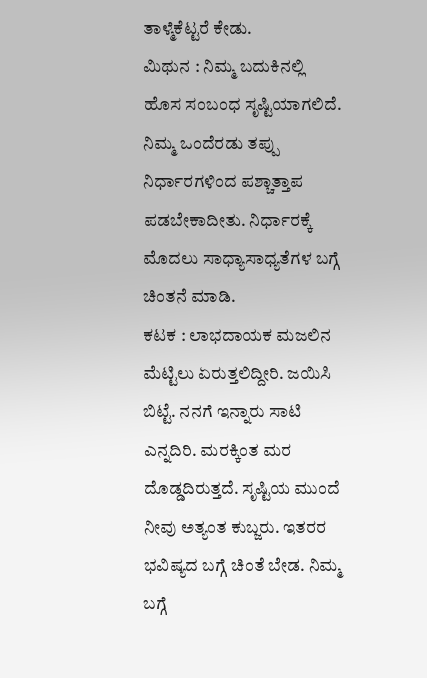ತಾಳ್ಮೆಕೆಟ್ಟರೆ ಕೇಡು.
ಮಿಥುನ : ನಿಮ್ಮ ಬದುಕಿನಲ್ಲಿ ಹೊಸ ಸಂಬಂಧ ಸೃಷ್ಟಿಯಾಗಲಿದೆ. ನಿಮ್ಮ ಒಂದೆರಡು ತಪ್ಪು ನಿರ್ಧಾರಗಳಿಂದ ಪಶ್ಚಾತ್ತಾಪ ಪಡಬೇಕಾದೀತು. ನಿರ್ಧಾರಕ್ಕೆ ಮೊದಲು ಸಾಧ್ಯಾಸಾಧ್ಯತೆಗಳ ಬಗ್ಗೆ ಚಿಂತನೆ ಮಾಡಿ.
ಕಟಕ : ಲಾಭದಾಯಕ ಮಜಲಿನ ಮೆಟ್ಟಿಲು ಏರುತ್ತಲಿದ್ದೀರಿ. ಜಯಿಸಿ ಬಿಟ್ಟೆ. ನನಗೆ ಇನ್ನಾರು ಸಾಟಿ ಎನ್ನದಿರಿ. ಮರಕ್ಕಿಂತ ಮರ ದೊಡ್ಡದಿರುತ್ತದೆ. ಸೃಷ್ಟಿಯ ಮುಂದೆ ನೀವು ಅತ್ಯಂತ ಕುಬ್ಜರು. ಇತರರ ಭವಿಷ್ಯದ ಬಗ್ಗೆ ಚಿಂತೆ ಬೇಡ. ನಿಮ್ಮ ಬಗ್ಗೆ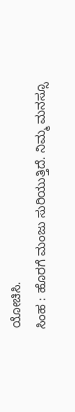ಯೋಚಿಸಿ.
ಸಿಂಹ : ಹೊರಗೆ ಮಂಜು ಸುರಿಯುತ್ತಿದೆ. ನಿಮ್ಮ ಮನಸ್ಸೂ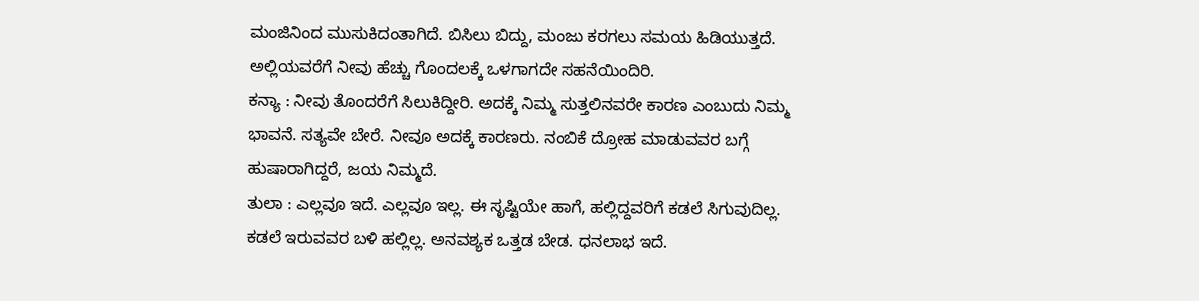ಮಂಜಿನಿಂದ ಮುಸುಕಿದಂತಾಗಿದೆ. ಬಿಸಿಲು ಬಿದ್ದು, ಮಂಜು ಕರಗಲು ಸಮಯ ಹಿಡಿಯುತ್ತದೆ. ಅಲ್ಲಿಯವರೆಗೆ ನೀವು ಹೆಚ್ಚು ಗೊಂದಲಕ್ಕೆ ಒಳಗಾಗದೇ ಸಹನೆಯಿಂದಿರಿ.
ಕನ್ಯಾ : ನೀವು ತೊಂದರೆಗೆ ಸಿಲುಕಿದ್ದೀರಿ. ಅದಕ್ಕೆ ನಿಮ್ಮ ಸುತ್ತಲಿನವರೇ ಕಾರಣ ಎಂಬುದು ನಿಮ್ಮ ಭಾವನೆ. ಸತ್ಯವೇ ಬೇರೆ. ನೀವೂ ಅದಕ್ಕೆ ಕಾರಣರು. ನಂಬಿಕೆ ದ್ರೋಹ ಮಾಡುವವರ ಬಗ್ಗೆ ಹುಷಾರಾಗಿದ್ದರೆ, ಜಯ ನಿಮ್ಮದೆ.
ತುಲಾ : ಎಲ್ಲವೂ ಇದೆ. ಎಲ್ಲವೂ ಇಲ್ಲ. ಈ ಸೃಷ್ಟಿಯೇ ಹಾಗೆ, ಹಲ್ಲಿದ್ದವರಿಗೆ ಕಡಲೆ ಸಿಗುವುದಿಲ್ಲ. ಕಡಲೆ ಇರುವವರ ಬಳಿ ಹಲ್ಲಿಲ್ಲ. ಅನವಶ್ಯಕ ಒತ್ತಡ ಬೇಡ. ಧನಲಾಭ ಇದೆ.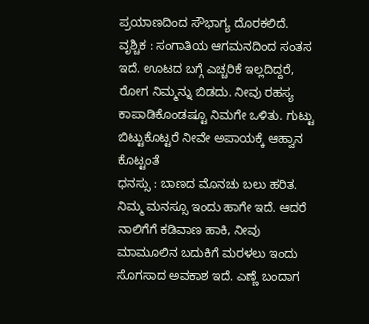ಪ್ರಯಾಣದಿಂದ ಸೌಭಾಗ್ಯ ದೊರಕಲಿದೆ.
ವೃಶ್ಚಿಕ : ಸಂಗಾತಿಯ ಆಗಮನದಿಂದ ಸಂತಸ ಇದೆ. ಊಟದ ಬಗ್ಗೆ ಎಚ್ಚರಿಕೆ ಇಲ್ಲದಿದ್ದರೆ, ರೋಗ ನಿಮ್ಮನ್ನು ಬಿಡದು. ನೀವು ರಹಸ್ಯ ಕಾಪಾಡಿಕೊಂಡಷ್ಟೂ ನಿಮಗೇ ಒಳಿತು. ಗುಟ್ಟು ಬಿಟ್ಟುಕೊಟ್ಟರೆ ನೀವೇ ಅಪಾಯಕ್ಕೆ ಆಹ್ವಾನ ಕೊಟ್ಟಂತೆ
ಧನಸ್ಸು : ಬಾಣದ ಮೊನಚು ಬಲು ಹರಿತ. ನಿಮ್ಮ ಮನಸ್ಸೂ ಇಂದು ಹಾಗೇ ಇದೆ. ಆದರೆ ನಾಲಿಗೆಗೆ ಕಡಿವಾಣ ಹಾಕಿ, ನೀವು ಮಾಮೂಲಿನ ಬದುಕಿಗೆ ಮರಳಲು ಇಂದು ಸೊಗಸಾದ ಅವಕಾಶ ಇದೆ. ಎಣ್ಣೆ ಬಂದಾಗ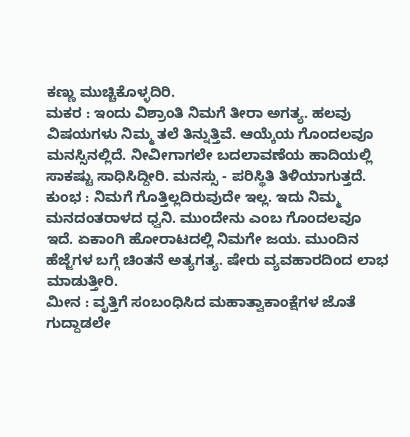ಕಣ್ಣು ಮುಚ್ಚಿಕೊಳ್ಳದಿರಿ.
ಮಕರ : ಇಂದು ವಿಶ್ರಾಂತಿ ನಿಮಗೆ ತೀರಾ ಅಗತ್ಯ. ಹಲವು ವಿಷಯಗಳು ನಿಮ್ಮ ತಲೆ ತಿನ್ನುತ್ತಿವೆ. ಆಯ್ಕೆಯ ಗೊಂದಲವೂ ಮನಸ್ಸಿನಲ್ಲಿದೆ. ನೀವೀಗಾಗಲೇ ಬದಲಾವಣೆಯ ಹಾದಿಯಲ್ಲಿ ಸಾಕಷ್ಟು ಸಾಧಿಸಿದ್ದೀರಿ. ಮನಸ್ಸು - ಪರಿಸ್ಥಿತಿ ತಿಳಿಯಾಗುತ್ತದೆ.
ಕುಂಭ : ನಿಮಗೆ ಗೊತ್ತಿಲ್ಲದಿರುವುದೇ ಇಲ್ಲ. ಇದು ನಿಮ್ಮ ಮನದಂತರಾಳದ ಧ್ವನಿ. ಮುಂದೇನು ಎಂಬ ಗೊಂದಲವೂ ಇದೆ. ಏಕಾಂಗಿ ಹೋರಾಟದಲ್ಲಿ ನಿಮಗೇ ಜಯ. ಮುಂದಿನ ಹೆಜ್ಜೆಗಳ ಬಗ್ಗೆ ಚಿಂತನೆ ಅತ್ಯಗತ್ಯ. ಷೇರು ವ್ಯವಹಾರದಿಂದ ಲಾಭ ಮಾಡುತ್ತೀರಿ.
ಮೀನ : ವೃತ್ತಿಗೆ ಸಂಬಂಧಿಸಿದ ಮಹಾತ್ವಾಕಾಂಕ್ಷೆಗಳ ಜೊತೆ ಗುದ್ದಾಡಲೇ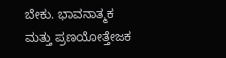ಬೇಕು. ಭಾವನಾತ್ಮಕ ಮತ್ತು ಪ್ರಣಯೋತ್ತೇಜಕ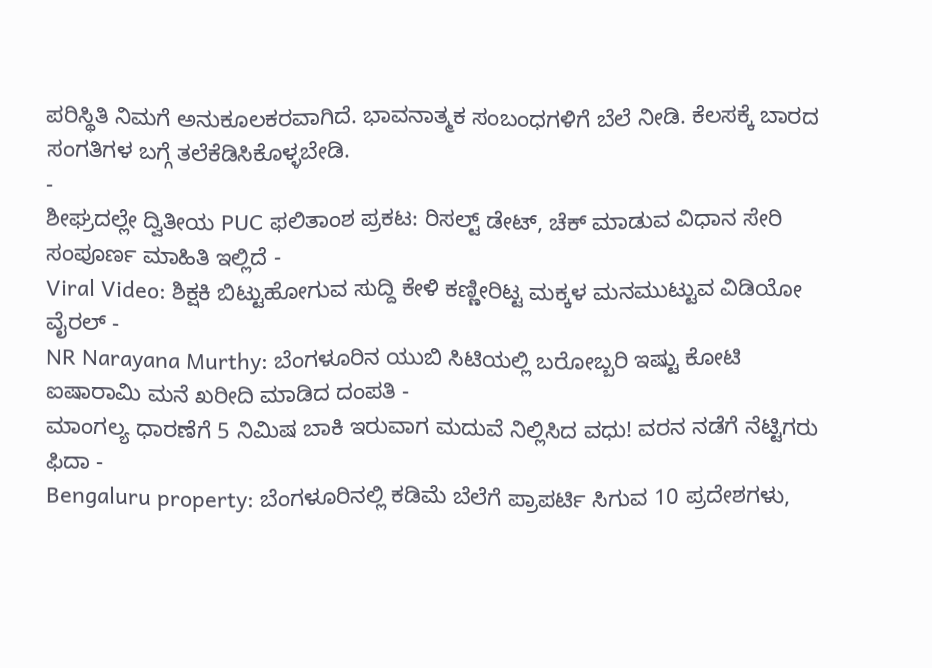ಪರಿಸ್ಥಿತಿ ನಿಮಗೆ ಅನುಕೂಲಕರವಾಗಿದೆ. ಭಾವನಾತ್ಮಕ ಸಂಬಂಧಗಳಿಗೆ ಬೆಲೆ ನೀಡಿ. ಕೆಲಸಕ್ಕೆ ಬಾರದ ಸಂಗತಿಗಳ ಬಗ್ಗೆ ತಲೆಕೆಡಿಸಿಕೊಳ್ಳಬೇಡಿ.
-
ಶೀಘ್ರದಲ್ಲೇ ದ್ವಿತೀಯ PUC ಫಲಿತಾಂಶ ಪ್ರಕಟ: ರಿಸಲ್ಟ್ ಡೇಟ್, ಚೆಕ್ ಮಾಡುವ ವಿಧಾನ ಸೇರಿ ಸಂಪೂರ್ಣ ಮಾಹಿತಿ ಇಲ್ಲಿದೆ -
Viral Video: ಶಿಕ್ಷಕಿ ಬಿಟ್ಟುಹೋಗುವ ಸುದ್ದಿ ಕೇಳಿ ಕಣ್ಣೀರಿಟ್ಟ ಮಕ್ಕಳ ಮನಮುಟ್ಟುವ ವಿಡಿಯೋ ವೈರಲ್ -
NR Narayana Murthy: ಬೆಂಗಳೂರಿನ ಯುಬಿ ಸಿಟಿಯಲ್ಲಿ ಬರೋಬ್ಬರಿ ಇಷ್ಟು ಕೋಟಿ ಐಷಾರಾಮಿ ಮನೆ ಖರೀದಿ ಮಾಡಿದ ದಂಪತಿ -
ಮಾಂಗಲ್ಯ ಧಾರಣೆಗೆ 5 ನಿಮಿಷ ಬಾಕಿ ಇರುವಾಗ ಮದುವೆ ನಿಲ್ಲಿಸಿದ ವಧು! ವರನ ನಡೆಗೆ ನೆಟ್ಟಿಗರು ಫಿದಾ -
Bengaluru property: ಬೆಂಗಳೂರಿನಲ್ಲಿ ಕಡಿಮೆ ಬೆಲೆಗೆ ಪ್ರಾಪರ್ಟಿ ಸಿಗುವ 10 ಪ್ರದೇಶಗಳು,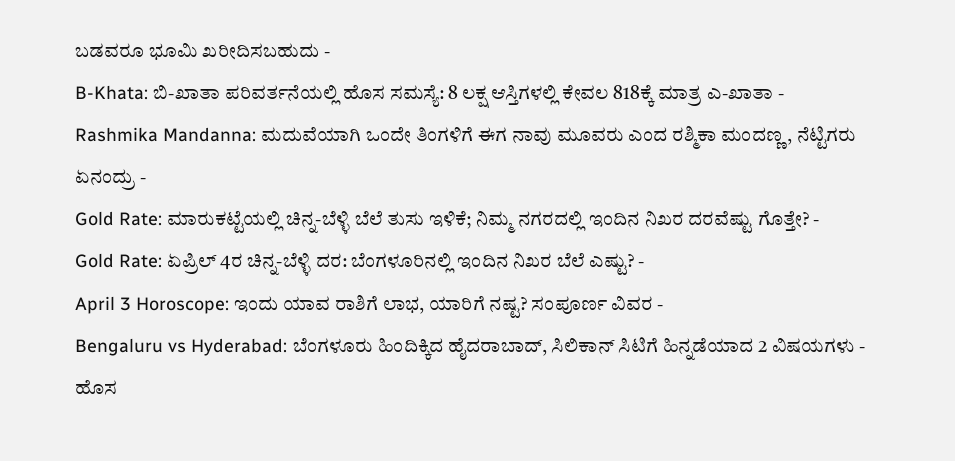ಬಡವರೂ ಭೂಮಿ ಖರೀದಿಸಬಹುದು -
B-Khata: ಬಿ-ಖಾತಾ ಪರಿವರ್ತನೆಯಲ್ಲಿ ಹೊಸ ಸಮಸ್ಯೆ: 8 ಲಕ್ಷ ಆಸ್ತಿಗಳಲ್ಲಿ ಕೇವಲ 818ಕ್ಕೆ ಮಾತ್ರ ಎ-ಖಾತಾ -
Rashmika Mandanna: ಮದುವೆಯಾಗಿ ಒಂದೇ ತಿಂಗಳಿಗೆ ಈಗ ನಾವು ಮೂವರು ಎಂದ ರಶ್ಮಿಕಾ ಮಂದಣ್ಣ, ನೆಟ್ಟಿಗರು ಏನಂದ್ರು -
Gold Rate: ಮಾರುಕಟ್ಟೆಯಲ್ಲಿ ಚಿನ್ನ-ಬೆಳ್ಳಿ ಬೆಲೆ ತುಸು ಇಳಿಕೆ; ನಿಮ್ಮ ನಗರದಲ್ಲಿ ಇಂದಿನ ನಿಖರ ದರವೆಷ್ಟು ಗೊತ್ತೇ? -
Gold Rate: ಏಪ್ರಿಲ್ 4ರ ಚಿನ್ನ-ಬೆಳ್ಳಿ ದರ: ಬೆಂಗಳೂರಿನಲ್ಲಿ ಇಂದಿನ ನಿಖರ ಬೆಲೆ ಎಷ್ಟು? -
April 3 Horoscope: ಇಂದು ಯಾವ ರಾಶಿಗೆ ಲಾಭ, ಯಾರಿಗೆ ನಷ್ಟ? ಸಂಪೂರ್ಣ ವಿವರ -
Bengaluru vs Hyderabad: ಬೆಂಗಳೂರು ಹಿಂದಿಕ್ಕಿದ ಹೈದರಾಬಾದ್, ಸಿಲಿಕಾನ್ ಸಿಟಿಗೆ ಹಿನ್ನಡೆಯಾದ 2 ವಿಷಯಗಳು -
ಹೊಸ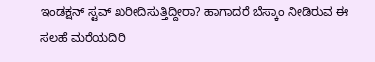ಇಂಡಕ್ಷನ್ ಸ್ಟವ್ ಖರೀದಿಸುತ್ತಿದ್ದೀರಾ? ಹಾಗಾದರೆ ಬೆಸ್ಕಾಂ ನೀಡಿರುವ ಈ ಸಲಹೆ ಮರೆಯದಿರಿ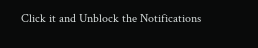Click it and Unblock the Notifications